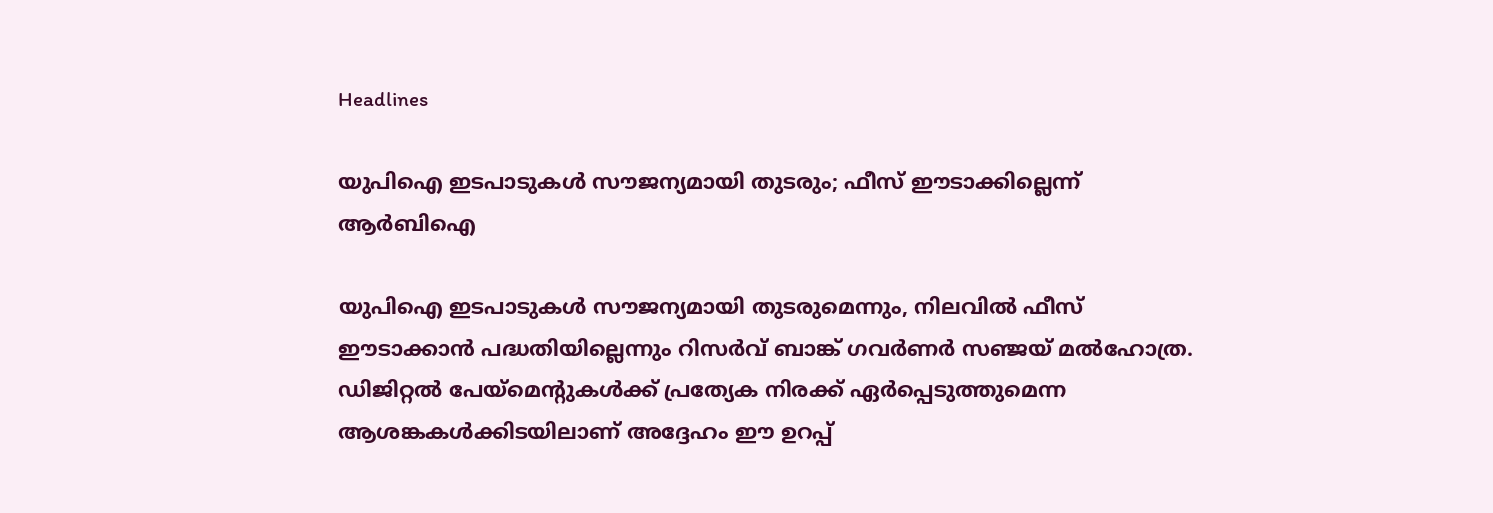Headlines

യുപിഐ ഇടപാടുകൾ സൗജന്യമായി തുടരും; ഫീസ് ഈടാക്കില്ലെന്ന് ആർബിഐ

യുപിഐ ഇടപാടുകൾ സൗജന്യമായി തുടരുമെന്നും, നിലവിൽ ഫീസ് ഈടാക്കാൻ പദ്ധതിയില്ലെന്നും റിസർവ് ബാങ്ക് ഗവർണർ സഞ്ജയ് മൽഹോത്ര. ഡിജിറ്റൽ പേയ്മെന്റുകൾക്ക് പ്രത്യേക നിരക്ക് ഏർപ്പെടുത്തുമെന്ന ആശങ്കകൾക്കിടയിലാണ് അദ്ദേഹം ഈ ഉറപ്പ്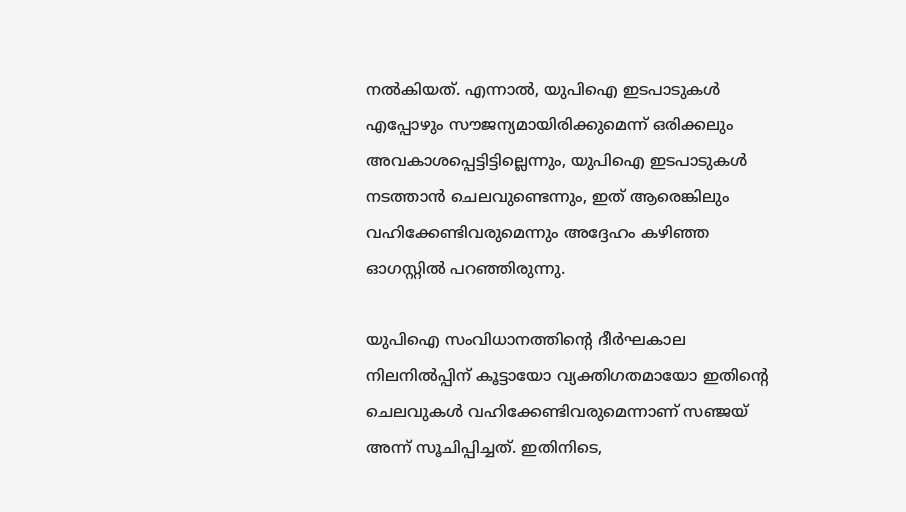നൽകിയത്. എന്നാൽ, യുപിഐ ഇടപാടുകൾ എപ്പോഴും സൗജന്യമായിരിക്കുമെന്ന് ഒരിക്കലും അവകാശപ്പെട്ടിട്ടില്ലെന്നും, യുപിഐ ഇടപാടുകൾ നടത്താൻ ചെലവുണ്ടെന്നും, ഇത് ആരെങ്കിലും വഹിക്കേണ്ടിവരുമെന്നും അദ്ദേഹം കഴിഞ്ഞ ഓഗസ്റ്റിൽ പറഞ്ഞിരുന്നു.

യുപിഐ സംവിധാനത്തിന്റെ ദീർഘകാല നിലനിൽപ്പിന് കൂട്ടായോ വ്യക്തിഗതമായോ ഇതിന്റെ ചെലവുകൾ വഹിക്കേണ്ടിവരുമെന്നാണ് സഞ്ജയ് അന്ന് സൂചിപ്പിച്ചത്. ഇതിനിടെ,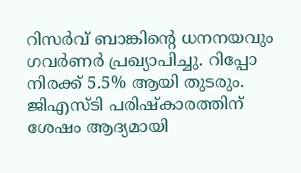റിസർവ് ബാങ്കിന്റെ ധനനയവും ഗവർണർ പ്രഖ്യാപിച്ചു. റിപ്പോ നിരക്ക് 5.5% ആയി തുടരും. ജിഎസ്ടി പരിഷ്‌കാരത്തിന് ശേഷം ആദ്യമായി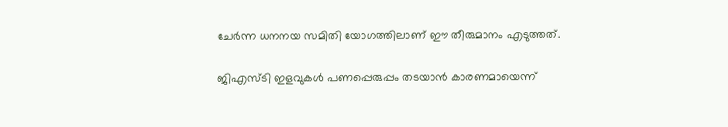ചേർന്ന ധനനയ സമിതി യോഗത്തിലാണ് ഈ തീരുമാനം എടുത്തത്.

ജിഎസ്ടി ഇളവുകൾ പണപ്പെരുപ്പം തടയാൻ കാരണമായെന്ന്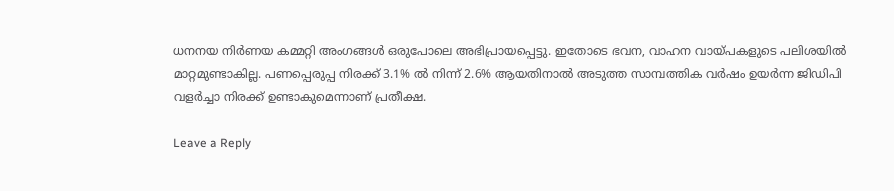ധനനയ നിർണയ കമ്മറ്റി അംഗങ്ങൾ ഒരുപോലെ അഭിപ്രായപ്പെട്ടു. ഇതോടെ ഭവന, വാഹന വായ്പകളുടെ പലിശയിൽ മാറ്റമുണ്ടാകില്ല. പണപ്പെരുപ്പ നിരക്ക് 3.1% ൽ നിന്ന് 2.6% ആയതിനാൽ അടുത്ത സാമ്പത്തിക വർഷം ഉയർന്ന ജിഡിപി വളർച്ചാ നിരക്ക് ഉണ്ടാകുമെന്നാണ് പ്രതീക്ഷ.

Leave a Reply